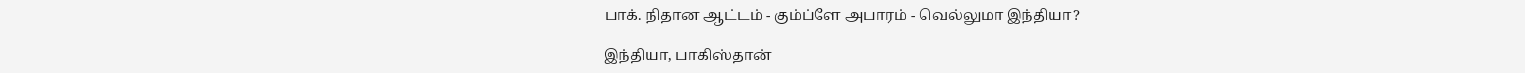பாக். நிதான ஆட்டம் - கும்ப்ளே அபாரம் - வெல்லுமா இந்தியா?

இந்தியா, பாகிஸ்தான்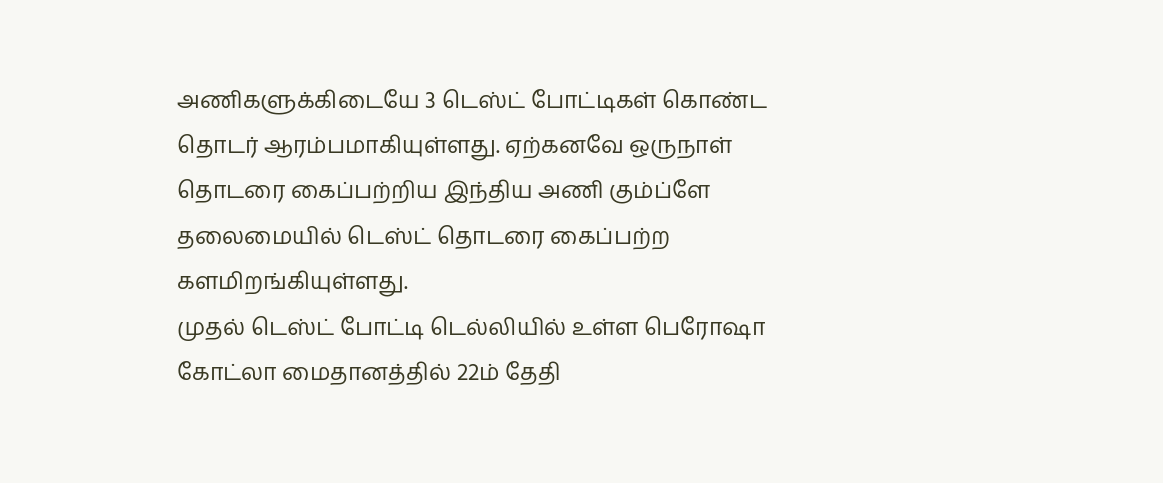அணிகளுக்கிடையே 3 டெஸ்ட் போட்டிகள் கொண்ட தொடர் ஆரம்பமாகியுள்ளது. ஏற்கனவே ஒருநாள் தொடரை கைப்பற்றிய இந்திய அணி கும்ப்ளே தலைமையில் டெஸ்ட் தொடரை கைப்பற்ற களமிறங்கியுள்ளது.
முதல் டெஸ்ட் போட்டி டெல்லியில் உள்ள பெரோஷா கோட்லா மைதானத்தில் 22ம் தேதி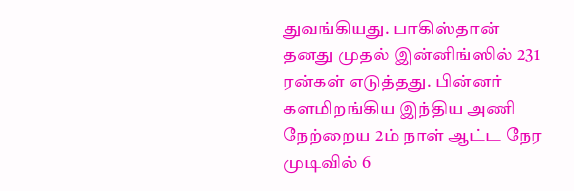துவங்கியது. பாகிஸ்தான் தனது முதல் இன்னிங்ஸில் 231 ரன்கள் எடுத்தது. பின்னர் களமிறங்கிய இந்திய அணி நேற்றைய 2ம் நாள் ஆட்ட நேர முடிவில் 6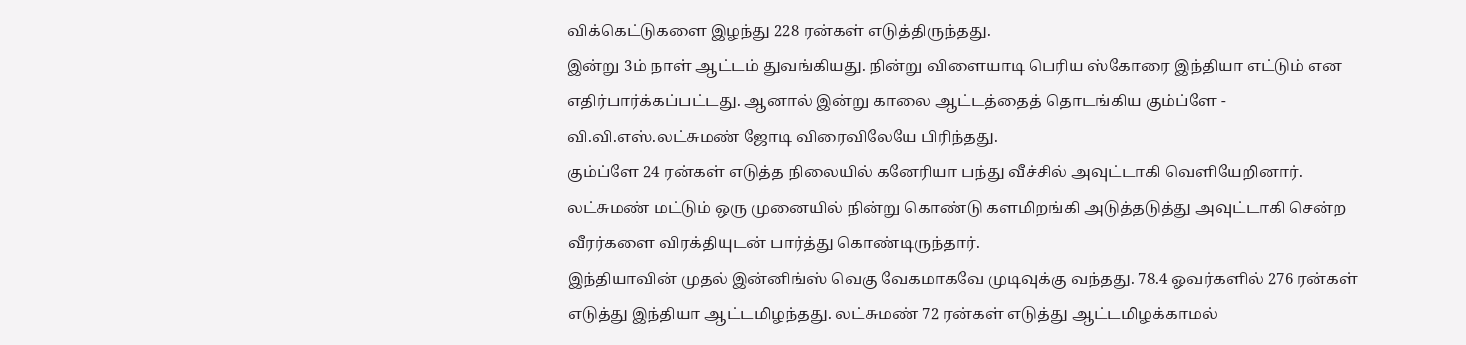விக்கெட்டுகளை இழந்து 228 ரன்கள் எடுத்திருந்தது.
இன்று 3ம் நாள் ஆட்டம் துவங்கியது. நின்று விளையாடி பெரிய ஸ்கோரை இந்தியா எட்டும் என எதிர்பார்க்கப்பட்டது. ஆனால் இன்று காலை ஆட்டத்தைத் தொடங்கிய கும்ப்ளே - வி.வி.எஸ்.லட்சுமண் ஜோடி விரைவிலேயே பிரிந்தது.
கும்ப்ளே 24 ரன்கள் எடுத்த நிலையில் கனேரியா பந்து வீச்சில் அவுட்டாகி வெளியேறினார். லட்சுமண் மட்டும் ஒரு முனையில் நின்று கொண்டு களமிறங்கி அடுத்தடுத்து அவுட்டாகி சென்ற வீரர்களை விரக்தியுடன் பார்த்து கொண்டிருந்தார்.
இந்தியாவின் முதல் இன்னிங்ஸ் வெகு வேகமாகவே முடிவுக்கு வந்தது. 78.4 ஓவர்களில் 276 ரன்கள் எடுத்து இந்தியா ஆட்டமிழந்தது. லட்சுமண் 72 ரன்கள் எடுத்து ஆட்டமிழக்காமல்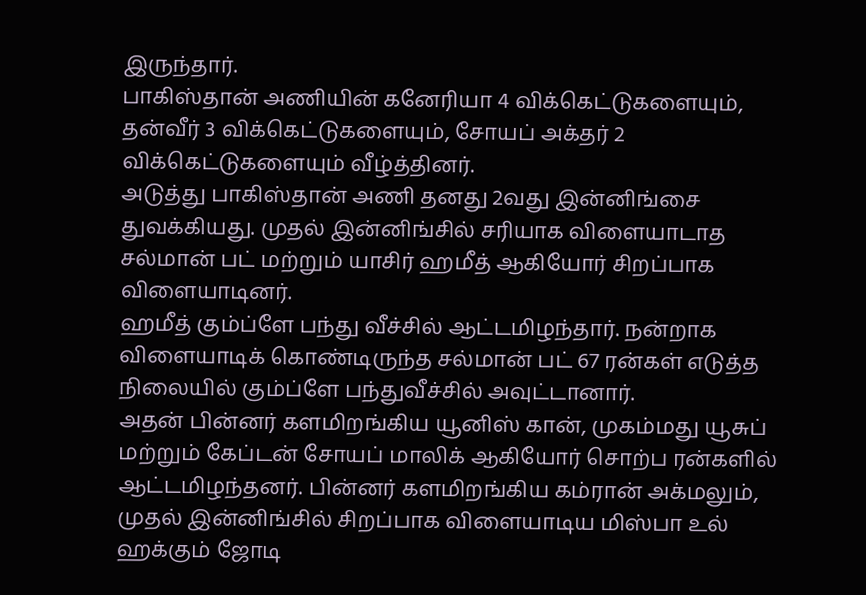இருந்தார்.
பாகிஸ்தான் அணியின் கனேரியா 4 விக்கெட்டுகளையும், தன்வீர் 3 விக்கெட்டுகளையும், சோயப் அக்தர் 2 விக்கெட்டுகளையும் வீழ்த்தினர்.
அடுத்து பாகிஸ்தான் அணி தனது 2வது இன்னிங்சை துவக்கியது. முதல் இன்னிங்சில் சரியாக விளையாடாத சல்மான் பட் மற்றும் யாசிர் ஹமீத் ஆகியோர் சிறப்பாக விளையாடினர்.
ஹமீத் கும்ப்ளே பந்து வீச்சில் ஆட்டமிழந்தார். நன்றாக விளையாடிக் கொண்டிருந்த சல்மான் பட் 67 ரன்கள் எடுத்த நிலையில் கும்ப்ளே பந்துவீச்சில் அவுட்டானார்.
அதன் பின்னர் களமிறங்கிய யூனிஸ் கான், முகம்மது யூசுப் மற்றும் கேப்டன் சோயப் மாலிக் ஆகியோர் சொற்ப ரன்களில் ஆட்டமிழந்தனர். பின்னர் களமிறங்கிய கம்ரான் அக்மலும், முதல் இன்னிங்சில் சிறப்பாக விளையாடிய மிஸ்பா உல் ஹக்கும் ஜோடி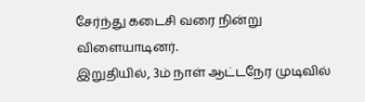சேர்ந்து கடைசி வரை நின்று விளையாடினர்.
இறுதியில், 3ம் நாள் ஆட்டநேர முடிவில்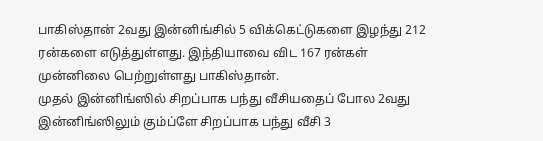பாகிஸ்தான் 2வது இன்னிங்சில் 5 விக்கெட்டுகளை இழந்து 212 ரன்களை எடுத்துள்ளது. இந்தியாவை விட 167 ரன்கள் முன்னிலை பெற்றுள்ளது பாகிஸ்தான்.
முதல் இன்னிங்ஸில் சிறப்பாக பந்து வீசியதைப் போல 2வது இன்னிங்ஸிலும் கும்ப்ளே சிறப்பாக பந்து வீசி 3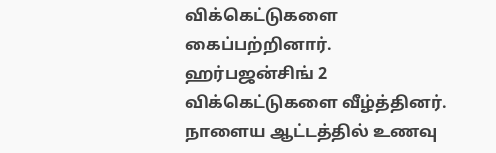விக்கெட்டுகளை கைப்பற்றினார். ஹர்பஜன்சிங் 2 விக்கெட்டுகளை வீழ்த்தினர்.
நாளைய ஆட்டத்தில் உணவு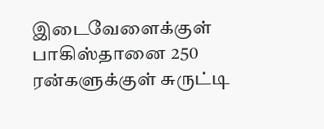இடைவேளைக்குள் பாகிஸ்தானை 250 ரன்களுக்குள் சுருட்டி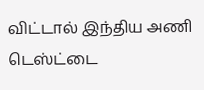விட்டால் இந்திய அணி டெஸ்ட்டை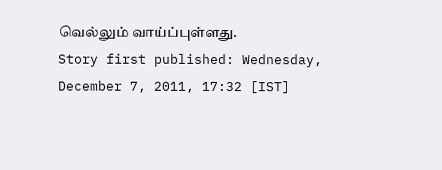வெல்லும் வாய்ப்புள்ளது.
Story first published: Wednesday, December 7, 2011, 17:32 [IST]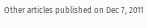Other articles published on Dec 7, 2011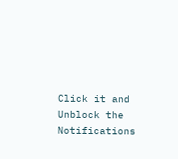Click it and Unblock the Notifications